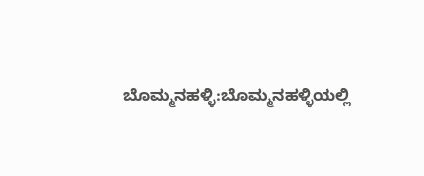ಬೊಮ್ಮನಹಳ್ಳಿ:ಬೊಮ್ಮನಹಳ್ಳಿಯಲ್ಲಿ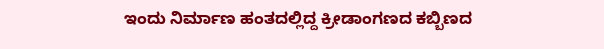ಇಂದು ನಿರ್ಮಾಣ ಹಂತದಲ್ಲಿದ್ದ ಕ್ರೀಡಾಂಗಣದ ಕಬ್ಬಿಣದ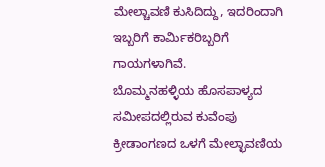ಮೇಲ್ಚಾವಣಿ ಕುಸಿದಿದ್ದು, ಇದರಿಂದಾಗಿ ಇಬ್ಬರಿಗೆ ಕಾರ್ಮಿಕರಿಬ್ಬರಿಗೆ ಗಾಯಗಳಾಗಿವೆ.
ಬೊಮ್ಮನಹಳ್ಳಿಯ ಹೊಸಪಾಳ್ಯದ ಸಮೀಪದಲ್ಲಿರುವ ಕುವೆಂಪು ಕ್ರೀಡಾಂಗಣದ ಒಳಗೆ ಮೇಲ್ಛಾವಣಿಯ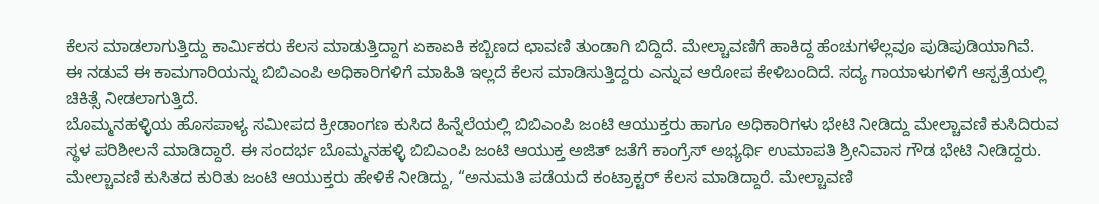ಕೆಲಸ ಮಾಡಲಾಗುತ್ತಿದ್ದು ಕಾರ್ಮಿಕರು ಕೆಲಸ ಮಾಡುತ್ತಿದ್ದಾಗ ಏಕಾಏಕಿ ಕಬ್ಬಿಣದ ಛಾವಣಿ ತುಂಡಾಗಿ ಬಿದ್ದಿದೆ. ಮೇಲ್ಚಾವಣಿಗೆ ಹಾಕಿದ್ದ ಹೆಂಚುಗಳೆಲ್ಲವೂ ಪುಡಿಪುಡಿಯಾಗಿವೆ.
ಈ ನಡುವೆ ಈ ಕಾಮಗಾರಿಯನ್ನು ಬಿಬಿಎಂಪಿ ಅಧಿಕಾರಿಗಳಿಗೆ ಮಾಹಿತಿ ಇಲ್ಲದೆ ಕೆಲಸ ಮಾಡಿಸುತ್ತಿದ್ದರು ಎನ್ನುವ ಆರೋಪ ಕೇಳಿಬಂದಿದೆ. ಸದ್ಯ ಗಾಯಾಳುಗಳಿಗೆ ಆಸ್ಪತ್ರೆಯಲ್ಲಿ ಚಿಕಿತ್ಸೆ ನೀಡಲಾಗುತ್ತಿದೆ.
ಬೊಮ್ಮನಹಳ್ಳಿಯ ಹೊಸಪಾಳ್ಯ ಸಮೀಪದ ಕ್ರೀಡಾಂಗಣ ಕುಸಿದ ಹಿನ್ನೆಲೆಯಲ್ಲಿ ಬಿಬಿಎಂಪಿ ಜಂಟಿ ಆಯುಕ್ತರು ಹಾಗೂ ಅಧಿಕಾರಿಗಳು ಭೇಟಿ ನೀಡಿದ್ದು ಮೇಲ್ಚಾವಣಿ ಕುಸಿದಿರುವ ಸ್ಥಳ ಪರಿಶೀಲನೆ ಮಾಡಿದ್ದಾರೆ. ಈ ಸಂದರ್ಭ ಬೊಮ್ಮನಹಳ್ಳಿ ಬಿಬಿಎಂಪಿ ಜಂಟಿ ಆಯುಕ್ತ ಅಜಿತ್ ಜತೆಗೆ ಕಾಂಗ್ರೆಸ್ ಅಭ್ಯರ್ಥಿ ಉಮಾಪತಿ ಶ್ರೀನಿವಾಸ ಗೌಡ ಭೇಟಿ ನೀಡಿದ್ದರು.
ಮೇಲ್ಚಾವಣಿ ಕುಸಿತದ ಕುರಿತು ಜಂಟಿ ಆಯುಕ್ತರು ಹೇಳಿಕೆ ನೀಡಿದ್ದು, “ಅನುಮತಿ ಪಡೆಯದೆ ಕಂಟ್ರಾಕ್ಟರ್ ಕೆಲಸ ಮಾಡಿದ್ದಾರೆ. ಮೇಲ್ಚಾವಣಿ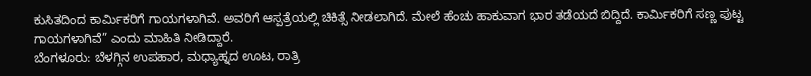ಕುಸಿತದಿಂದ ಕಾರ್ಮಿಕರಿಗೆ ಗಾಯಗಳಾಗಿವೆ. ಅವರಿಗೆ ಆಸ್ಪತ್ರೆಯಲ್ಲಿ ಚಿಕಿತ್ಸೆ ನೀಡಲಾಗಿದೆ. ಮೇಲೆ ಹೆಂಚು ಹಾಕುವಾಗ ಭಾರ ತಡೆಯದೆ ಬಿದ್ದಿದೆ. ಕಾರ್ಮಿಕರಿಗೆ ಸಣ್ಣ ಪುಟ್ಟ ಗಾಯಗಳಾಗಿವೆ” ಎಂದು ಮಾಹಿತಿ ನೀಡಿದ್ದಾರೆ.
ಬೆಂಗಳೂರು: ಬೆಳಗ್ಗಿನ ಉಪಹಾರ, ಮಧ್ಯಾಹ್ನದ ಊಟ, ರಾತ್ರಿ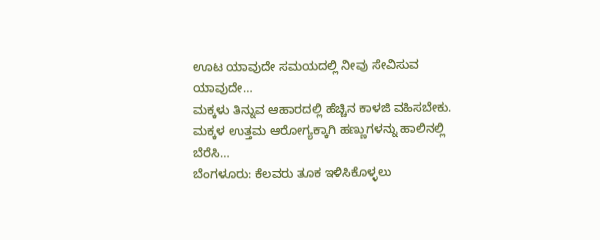ಊಟ ಯಾವುದೇ ಸಮಯದಲ್ಲಿ ನೀವು ಸೇವಿಸುವ ಯಾವುದೇ…
ಮಕ್ಕಳು ತಿನ್ನುವ ಆಹಾರದಲ್ಲಿ ಹೆಚ್ಚಿನ ಕಾಳಜಿ ವಹಿಸಬೇಕು. ಮಕ್ಕಳ ಉತ್ತಮ ಆರೋಗ್ಯಕ್ಕಾಗಿ ಹಣ್ಣುಗಳನ್ನು ಹಾಲಿನಲ್ಲಿ ಬೆರೆಸಿ…
ಬೆಂಗಳೂರು: ಕೆಲವರು ತೂಕ ಇಳಿಸಿಕೊಳ್ಳಲು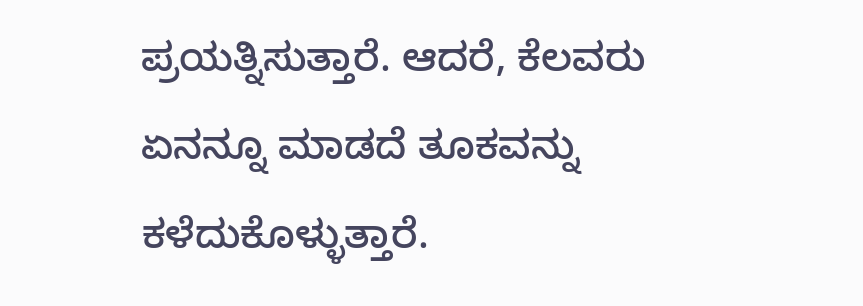ಪ್ರಯತ್ನಿಸುತ್ತಾರೆ. ಆದರೆ, ಕೆಲವರು ಏನನ್ನೂ ಮಾಡದೆ ತೂಕವನ್ನು ಕಳೆದುಕೊಳ್ಳುತ್ತಾರೆ.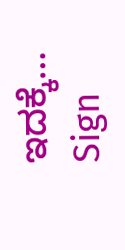ಇದಕ್ಕೆ…
Sign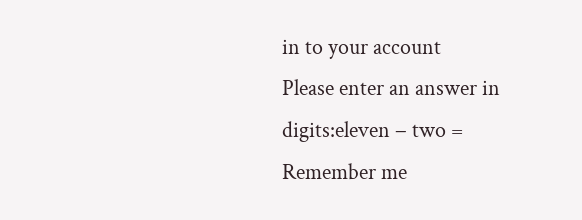in to your account
Please enter an answer in digits:eleven − two =
Remember me